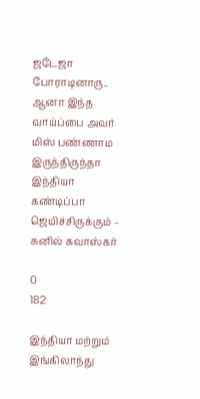ஜடேஜா போராடினாரு.. ஆனா இந்த வாய்ப்பை அவர் மிஸ் பண்ணாம இருந்திருந்தா இந்தியா கண்டிப்பா ஜெயிச்சிருக்கும் – சுனில் கவாஸ்கர்

0
182

இந்தியா மற்றும் இங்கிலாந்து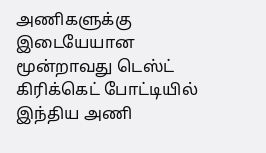அணிகளுக்கு இடையேயான மூன்றாவது டெஸ்ட் கிரிக்கெட் போட்டியில் இந்திய அணி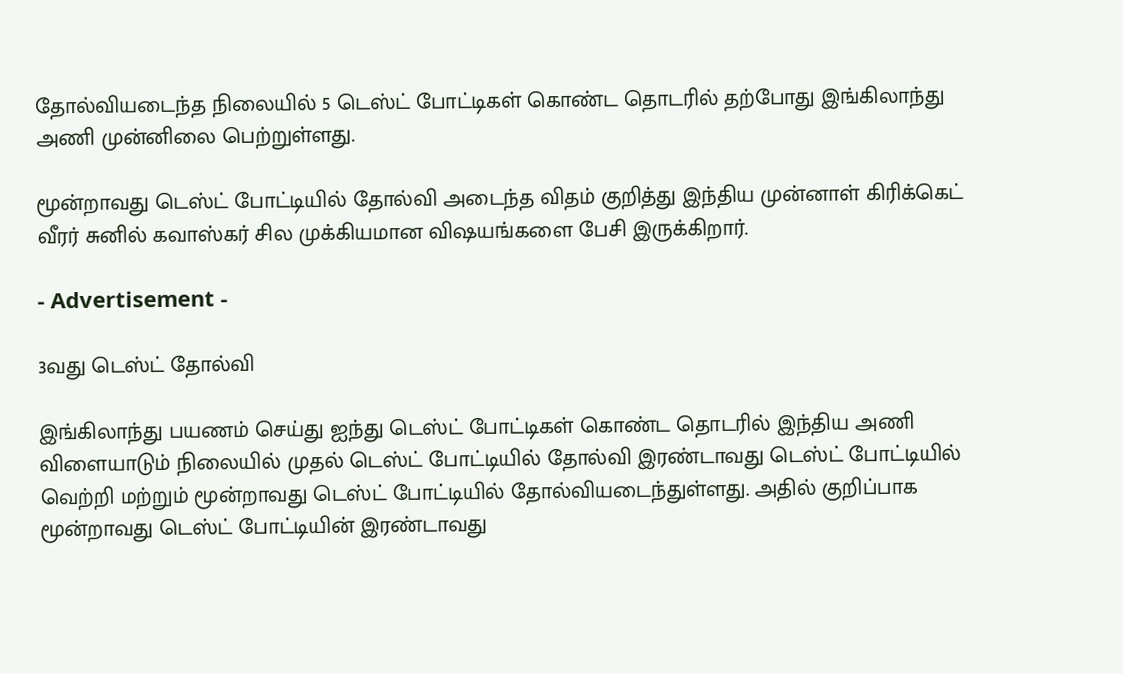தோல்வியடைந்த நிலையில் 5 டெஸ்ட் போட்டிகள் கொண்ட தொடரில் தற்போது இங்கிலாந்து அணி முன்னிலை பெற்றுள்ளது.

மூன்றாவது டெஸ்ட் போட்டியில் தோல்வி அடைந்த விதம் குறித்து இந்திய முன்னாள் கிரிக்கெட் வீரர் சுனில் கவாஸ்கர் சில முக்கியமான விஷயங்களை பேசி இருக்கிறார்.

- Advertisement -

3வது டெஸ்ட் தோல்வி

இங்கிலாந்து பயணம் செய்து ஐந்து டெஸ்ட் போட்டிகள் கொண்ட தொடரில் இந்திய அணி விளையாடும் நிலையில் முதல் டெஸ்ட் போட்டியில் தோல்வி இரண்டாவது டெஸ்ட் போட்டியில் வெற்றி மற்றும் மூன்றாவது டெஸ்ட் போட்டியில் தோல்வியடைந்துள்ளது. அதில் குறிப்பாக மூன்றாவது டெஸ்ட் போட்டியின் இரண்டாவது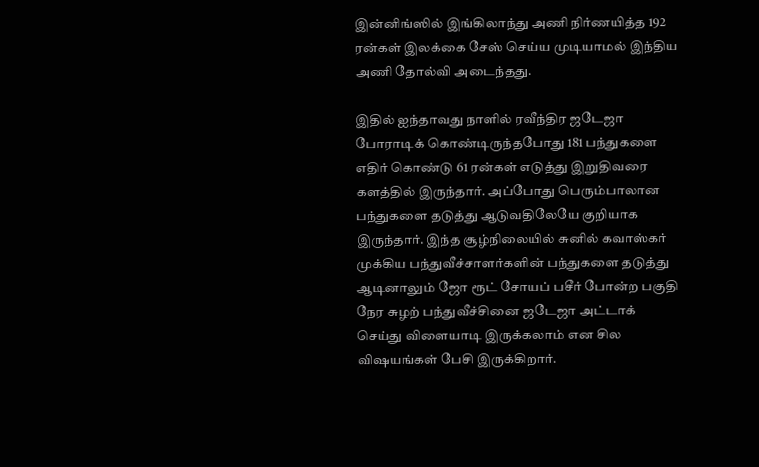இன்னிங்ஸில் இங்கிலாந்து அணி நிர்ணயித்த 192 ரன்கள் இலக்கை சேஸ் செய்ய முடியாமல் இந்திய அணி தோல்வி அடைந்தது.

இதில் ஐந்தாவது நாளில் ரவீந்திர ஜடேஜா போராடிக் கொண்டிருந்தபோது 181 பந்துகளை எதிர் கொண்டு 61 ரன்கள் எடுத்து இறுதிவரை களத்தில் இருந்தார். அப்போது பெரும்பாலான பந்துகளை தடுத்து ஆடுவதிலேயே குறியாக இருந்தார். இந்த சூழ்நிலையில் சுனில் கவாஸ்கர் முக்கிய பந்துவீச்சாளர்களின் பந்துகளை தடுத்து ஆடினாலும் ஜோ ரூட் சோயப் பசீர் போன்ற பகுதி நேர சுழற் பந்துவீச்சினை ஜடேஜா அட்டாக் செய்து விளையாடி இருக்கலாம் என சில விஷயங்கள் பேசி இருக்கிறார்.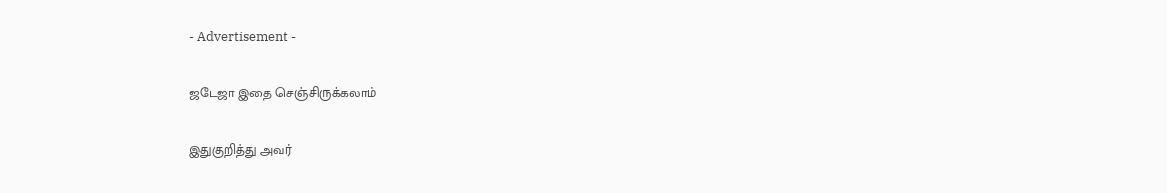- Advertisement -

ஜடேஜா இதை செஞ்சிருக்கலாம்

இதுகுறித்து அவர்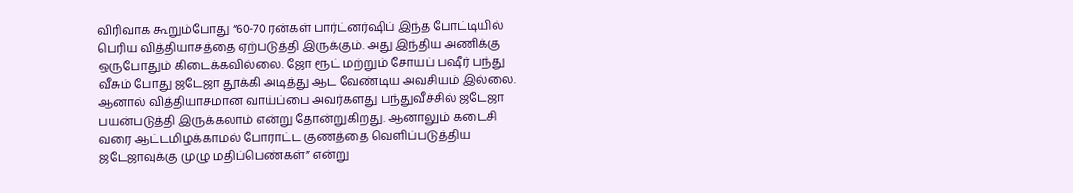விரிவாக கூறும்போது “60-70 ரன்கள் பார்ட்னர்ஷிப் இந்த போட்டியில் பெரிய வித்தியாசத்தை ஏற்படுத்தி இருக்கும். அது இந்திய அணிக்கு ஒருபோதும் கிடைக்கவில்லை. ஜோ ரூட் மற்றும் சோயப் பஷீர் பந்து வீசும் போது ஜடேஜா தூக்கி அடித்து ஆட வேண்டிய அவசியம் இல்லை. ஆனால் வித்தியாசமான வாய்ப்பை அவர்களது பந்துவீச்சில் ஜடேஜா பயன்படுத்தி இருக்கலாம் என்று தோன்றுகிறது. ஆனாலும் கடைசி வரை ஆட்டமிழக்காமல் போராட்ட குணத்தை வெளிப்படுத்திய ஜடேஜாவுக்கு முழு மதிப்பெண்கள்” என்று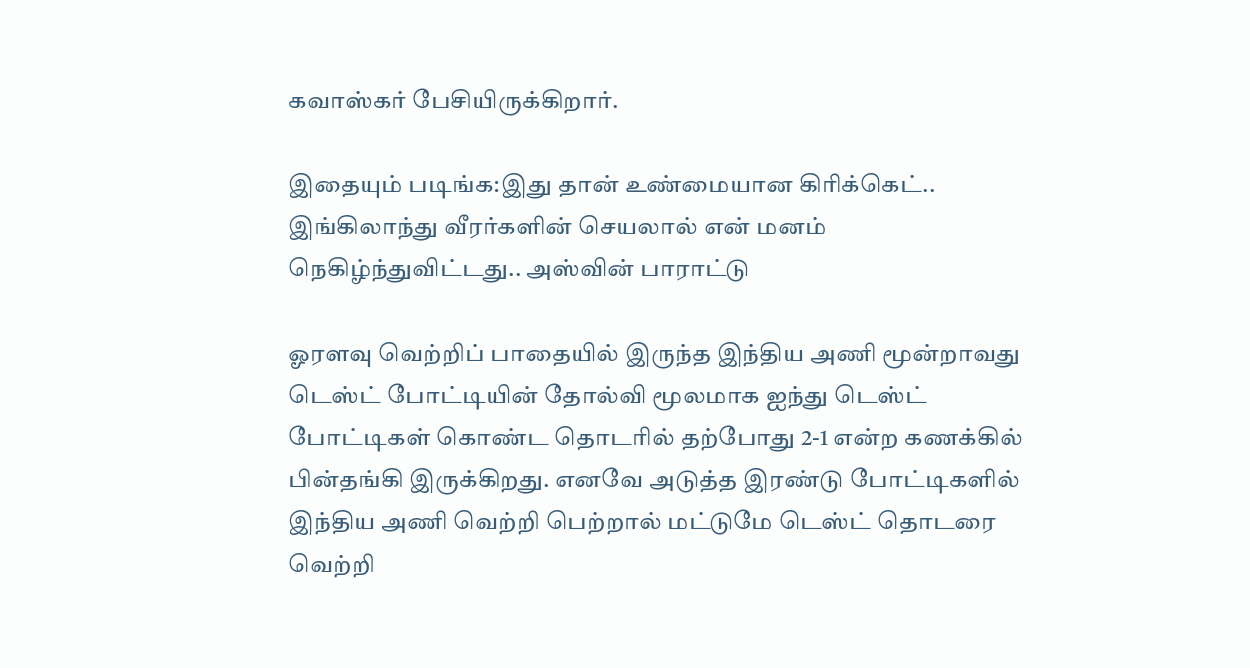கவாஸ்கர் பேசியிருக்கிறார்.

இதையும் படிங்க:இது தான் உண்மையான கிரிக்கெட்.. இங்கிலாந்து வீரர்களின் செயலால் என் மனம் நெகிழ்ந்துவிட்டது.. அஸ்வின் பாராட்டு

ஓரளவு வெற்றிப் பாதையில் இருந்த இந்திய அணி மூன்றாவது டெஸ்ட் போட்டியின் தோல்வி மூலமாக ஐந்து டெஸ்ட் போட்டிகள் கொண்ட தொடரில் தற்போது 2-1 என்ற கணக்கில் பின்தங்கி இருக்கிறது. எனவே அடுத்த இரண்டு போட்டிகளில் இந்திய அணி வெற்றி பெற்றால் மட்டுமே டெஸ்ட் தொடரை வெற்றி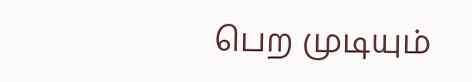பெற முடியும்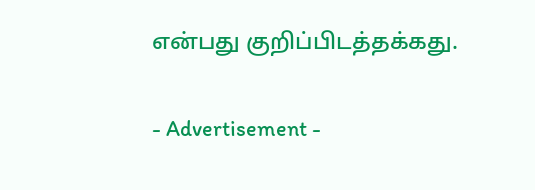என்பது குறிப்பிடத்தக்கது.

- Advertisement -